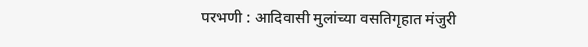परभणी : आदिवासी मुलांच्या वसतिगृहात मंजुरी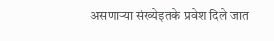असणाऱ्या संख्येइतके प्रवेश दिले जात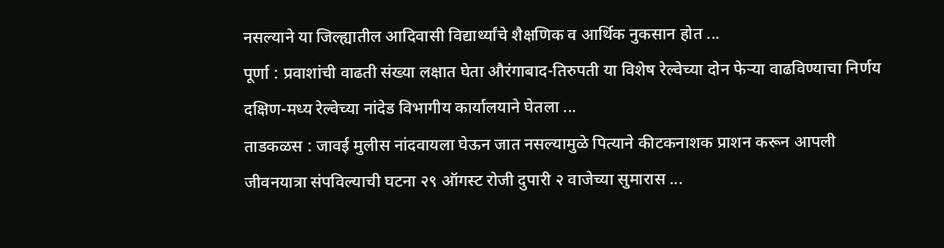नसल्याने या जिल्ह्यातील आदिवासी विद्यार्थ्यांचे शैक्षणिक व आर्थिक नुकसान होत ...
पूर्णा : प्रवाशांची वाढती संख्या लक्षात घेता औरंगाबाद-तिरुपती या विशेष रेल्वेच्या दोन फेऱ्या वाढविण्याचा निर्णय दक्षिण-मध्य रेल्वेच्या नांदेड विभागीय कार्यालयाने घेतला ...
ताडकळस : जावई मुलीस नांदवायला घेऊन जात नसल्यामुळे पित्याने कीटकनाशक प्राशन करून आपली जीवनयात्रा संपविल्याची घटना २९ ऑगस्ट रोजी दुपारी २ वाजेच्या सुमारास ...